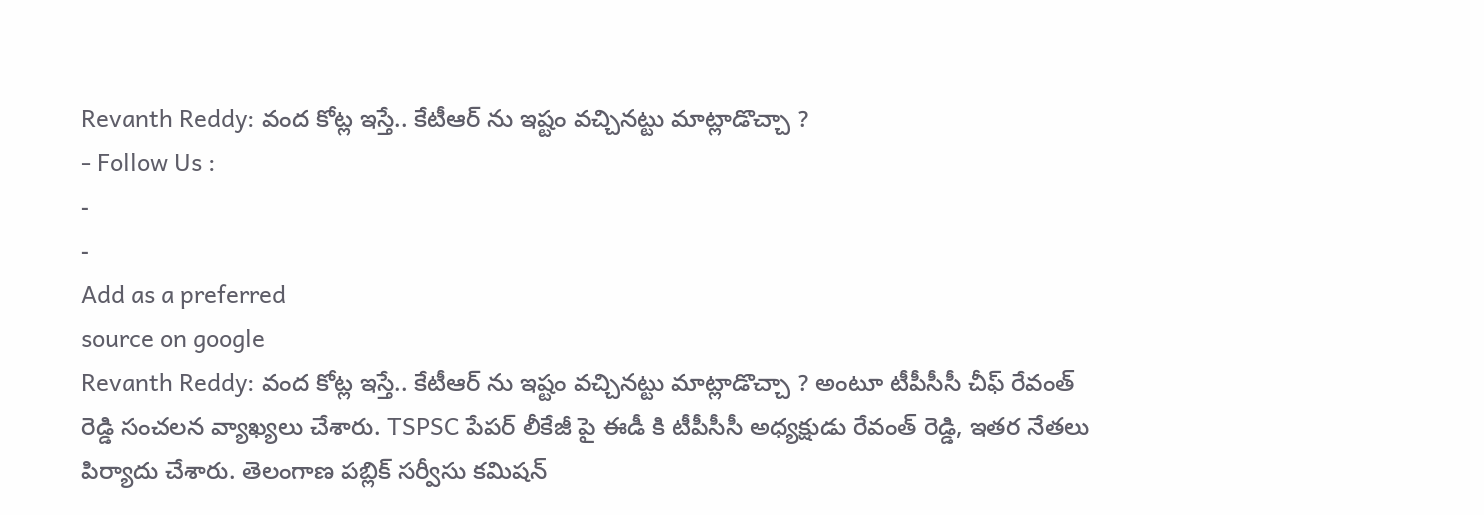Revanth Reddy: వంద కోట్ల ఇస్తే.. కేటీఆర్ ను ఇష్టం వచ్చినట్టు మాట్లాడొచ్చా ?
- Follow Us :
-
-
Add as a preferred
source on google
Revanth Reddy: వంద కోట్ల ఇస్తే.. కేటీఆర్ ను ఇష్టం వచ్చినట్టు మాట్లాడొచ్చా ? అంటూ టీపీసీసీ చీఫ్ రేవంత్ రెడ్డి సంచలన వ్యాఖ్యలు చేశారు. TSPSC పేపర్ లీకేజీ పై ఈడీ కి టీపీసీసీ అధ్యక్షుడు రేవంత్ రెడ్డి, ఇతర నేతలు పిర్యాదు చేశారు. తెలంగాణ పబ్లిక్ సర్వీసు కమిషన్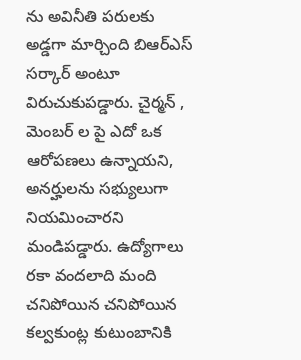ను అవినీతి పరులకు అడ్డగా మార్చింది బిఆర్ఎస్ సర్కార్ అంటూ విరుచుకుపడ్డారు. చైర్మన్ , మెంబర్ ల పై ఎదో ఒక ఆరోపణలు ఉన్నాయని, అనర్హులను సభ్యులుగా నియమించారని మండిపడ్డారు. ఉద్యోగాలు రకా వందలాది మంది చనిపోయిన చనిపోయిన కల్వకుంట్ల కుటుంబానికి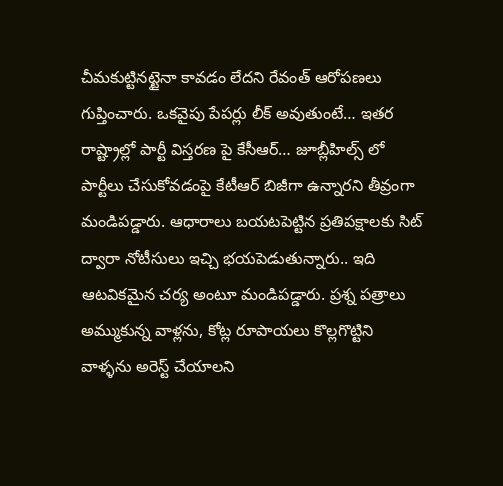చీమకుట్టినట్టైనా కావడం లేదని రేవంత్ ఆరోపణలు గుప్తించారు. ఒకవైపు పేపర్లు లీక్ అవుతుంటే… ఇతర రాష్ట్రాల్లో పార్టీ విస్తరణ పై కేసీఆర్… జూబ్లీహిల్స్ లో పార్టీలు చేసుకోవడంపై కేటీఆర్ బిజీగా ఉన్నారని తీవ్రంగా మండిపడ్డారు. ఆధారాలు బయటపెట్టిన ప్రతిపక్షాలకు సిట్ ద్వారా నోటీసులు ఇచ్చి భయపెడుతున్నారు.. ఇది ఆటవికమైన చర్య అంటూ మండిపడ్డారు. ప్రశ్న పత్రాలు అమ్ముకున్న వాళ్లను, కోట్ల రూపాయలు కొల్లగొట్టిని వాళ్ళను అరెస్ట్ చేయాలని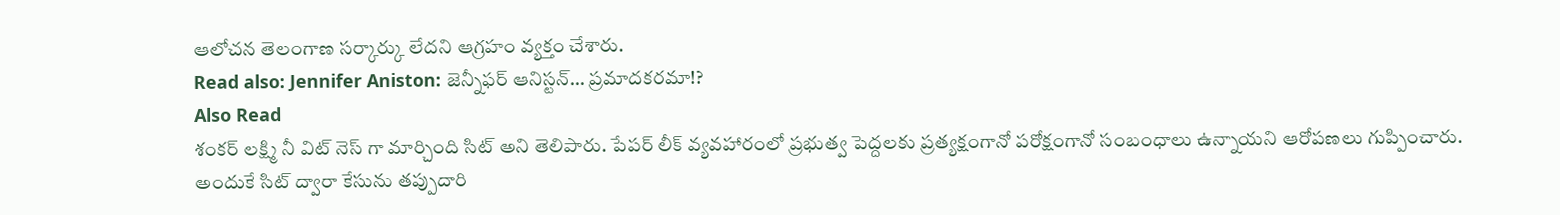ఆలోచన తెలంగాణ సర్కార్కు లేదని ఆగ్రహం వ్యక్తం చేశారు.
Read also: Jennifer Aniston: జెన్నీఫర్ ఆనిస్టన్… ప్రమాదకరమా!?
Also Read
శంకర్ లక్ష్మి నీ విట్ నెస్ గా మార్చింది సిట్ అని తెలిపారు. పేపర్ లీక్ వ్యవహారంలో ప్రభుత్వ పెద్దలకు ప్రత్యక్షంగానో పరోక్షంగానో సంబంధాలు ఉన్నాయని ఆరోపణలు గుప్పించారు. అందుకే సిట్ ద్వారా కేసును తప్పుదారి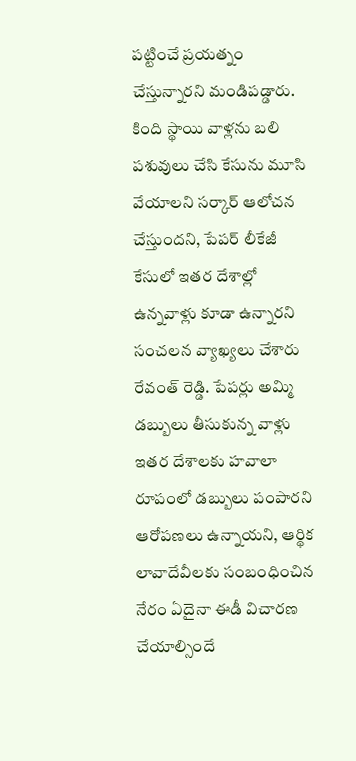పట్టించే ప్రయత్నం చేస్తున్నారని మండిపడ్డారు. కింది స్థాయి వాళ్లను బలి పశువులు చేసి కేసును మూసి వేయాలని సర్కార్ ఆలోచన చేస్తుందని, పేపర్ లీకేజీ కేసులో ఇతర దేశాల్లో ఉన్నవాళ్లు కూడా ఉన్నారని సంచలన వ్యాఖ్యలు చేశారు రేవంత్ రెడ్డి. పేపర్లు అమ్మి డబ్బులు తీసుకున్న వాళ్లు ఇతర దేశాలకు హవాలా రూపంలో డబ్బులు పంపారని ఆరోపణలు ఉన్నాయని, ఆర్థిక లావాదేవీలకు సంబంధించిన నేరం ఏదైనా ఈడీ విచారణ చేయాల్సిందే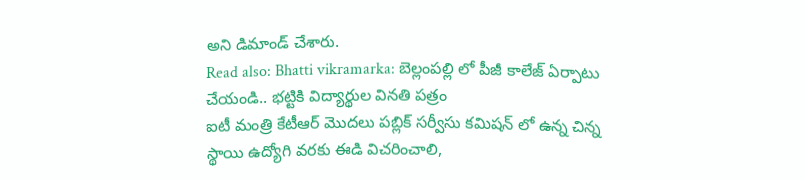అని డిమాండ్ చేశారు.
Read also: Bhatti vikramarka: బెల్లంపల్లి లో పీజీ కాలేజ్ ఏర్పాటు చేయండి.. భట్టికి విద్యార్థుల వినతి పత్రం
ఐటీ మంత్రి కేటీఆర్ మొదలు పబ్లిక్ సర్వీసు కమిషన్ లో ఉన్న చిన్న స్థాయి ఉద్యోగి వరకు ఈడి విచరించాలి,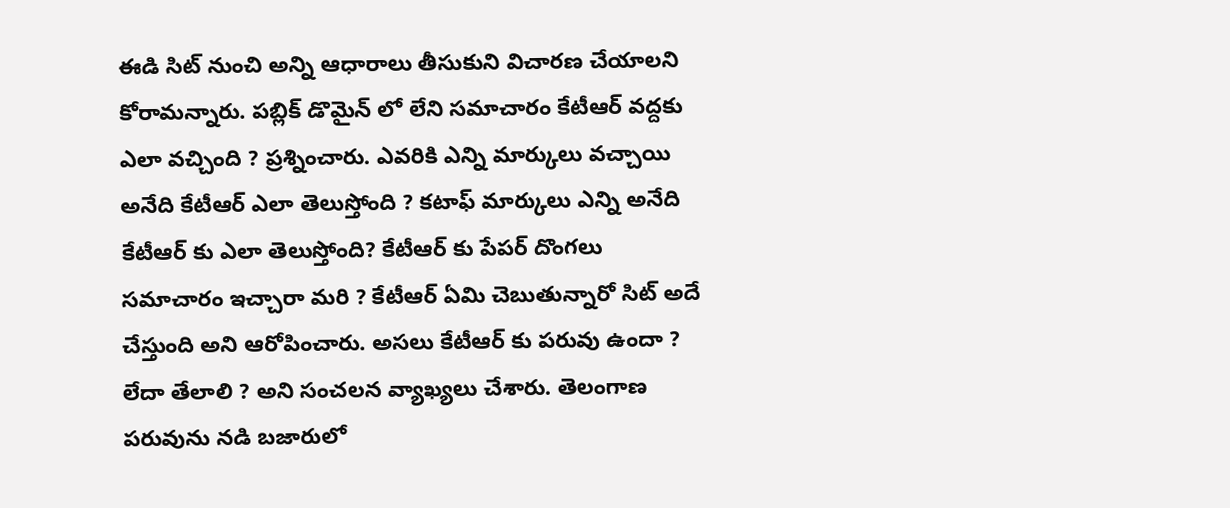ఈడి సిట్ నుంచి అన్ని ఆధారాలు తీసుకుని విచారణ చేయాలని కోరామన్నారు. పబ్లిక్ డొమైన్ లో లేని సమాచారం కేటీఆర్ వద్దకు ఎలా వచ్చింది ? ప్రశ్నించారు. ఎవరికి ఎన్ని మార్కులు వచ్చాయి అనేది కేటీఆర్ ఎలా తెలుస్తోంది ? కటాఫ్ మార్కులు ఎన్ని అనేది కేటీఆర్ కు ఎలా తెలుస్తోంది? కేటీఆర్ కు పేపర్ దొంగలు సమాచారం ఇచ్చారా మరి ? కేటీఆర్ ఏమి చెబుతున్నారో సిట్ అదే చేస్తుంది అని ఆరోపించారు. అసలు కేటీఆర్ కు పరువు ఉందా ? లేదా తేలాలి ? అని సంచలన వ్యాఖ్యలు చేశారు. తెలంగాణ పరువును నడి బజారులో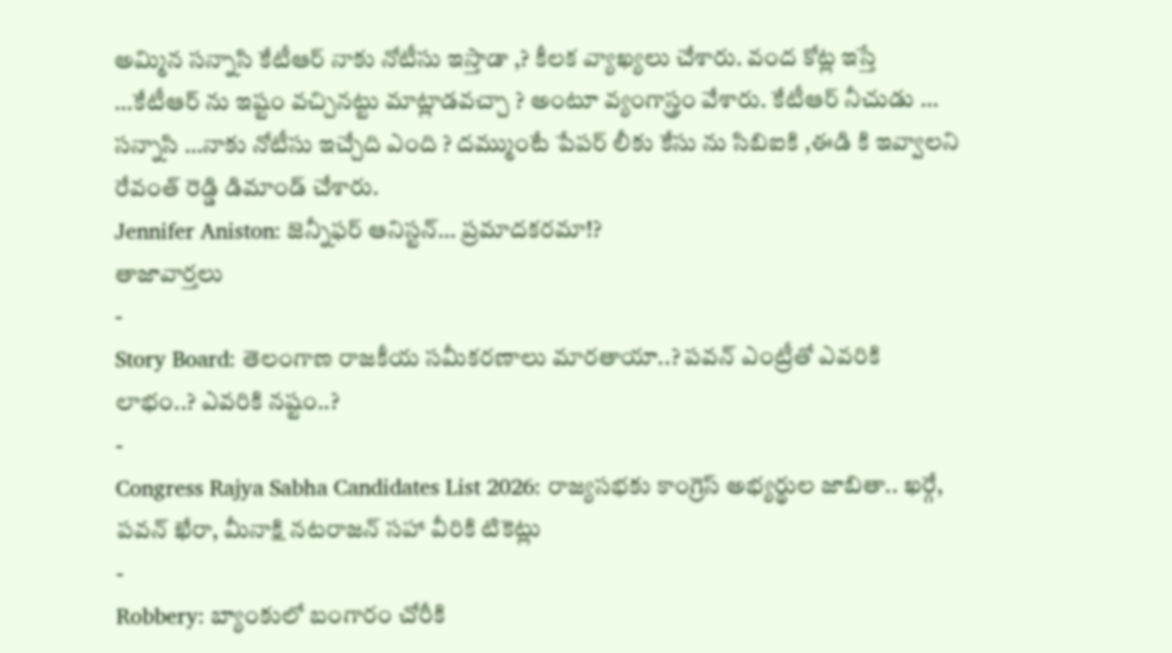అమ్మిన సన్నాసి కేటీఆర్ నాకు నోటీసు ఇస్తాడా ,? కీలక వ్యాఖ్యలు చేశారు. వంద కోట్ల ఇస్తే …కేటీఆర్ ను ఇష్టం వచ్చినట్టు మాట్లాడవచ్చా ? అంటూ వ్యంగాస్త్రం వేశారు. కేటీఆర్ నీచుడు … సన్నాసి …నాకు నోటీసు ఇచ్చేది ఎంది ? దమ్ముంటే పేపర్ లీకు కేసు ను సిబిఐకి ,ఈడి కి ఇవ్వాలని రేవంత్ రెడ్డి డిమాండ్ చేశారు.
Jennifer Aniston: జెన్నీఫర్ ఆనిస్టన్… ప్రమాదకరమా!?
తాజావార్తలు
-
Story Board: తెలంగాణ రాజకీయ సమీకరణాలు మారతాయా..? పవన్ ఎంట్రీతో ఎవరికి లాభం..? ఎవరికి నష్టం..?
-
Congress Rajya Sabha Candidates List 2026: రాజ్యసభకు కాంగ్రెస్ అభ్యర్థుల జాబితా.. ఖర్గే, పవన్ ఖేరా, మీనాక్షి నటరాజన్ సహా వీరికి టికెట్లు
-
Robbery: బ్యాంకులో బంగారం చోరీకి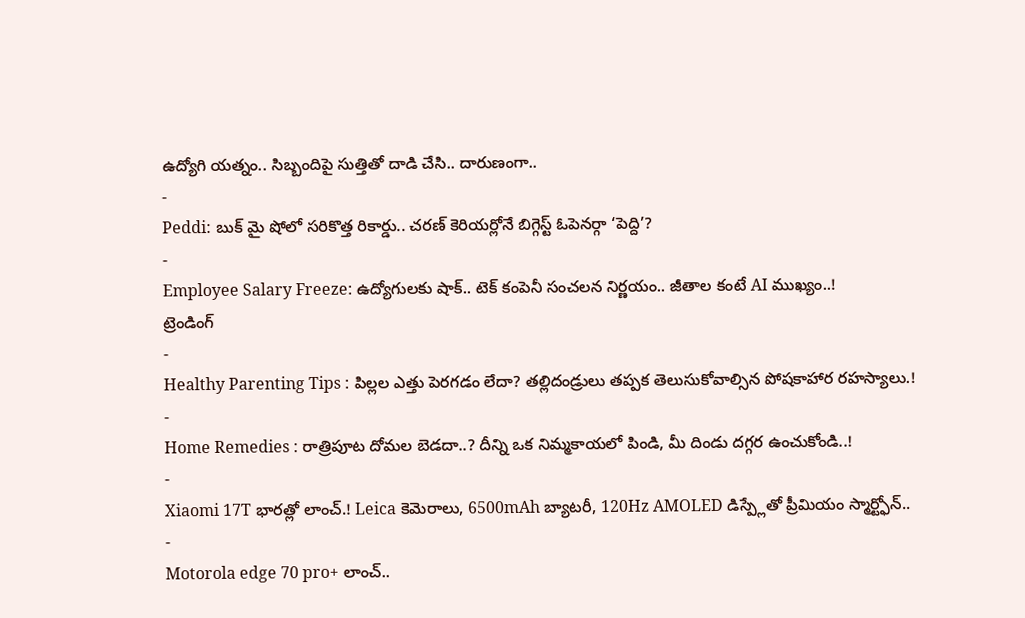ఉద్యోగి యత్నం.. సిబ్బందిపై సుత్తితో దాడి చేసి.. దారుణంగా..
-
Peddi: బుక్ మై షోలో సరికొత్త రికార్డు.. చరణ్ కెరియర్లోనే బిగ్గెస్ట్ ఓపెనర్గా ‘పెద్ది’?
-
Employee Salary Freeze: ఉద్యోగులకు షాక్.. టెక్ కంపెనీ సంచలన నిర్ణయం.. జీతాల కంటే AI ముఖ్యం..!
ట్రెండింగ్
-
Healthy Parenting Tips : పిల్లల ఎత్తు పెరగడం లేదా? తల్లిదండ్రులు తప్పక తెలుసుకోవాల్సిన పోషకాహార రహస్యాలు.!
-
Home Remedies : రాత్రిపూట దోమల బెడదా..? దీన్ని ఒక నిమ్మకాయలో పిండి, మీ దిండు దగ్గర ఉంచుకోండి..!
-
Xiaomi 17T భారత్లో లాంచ్.! Leica కెమెరాలు, 6500mAh బ్యాటరీ, 120Hz AMOLED డిస్ప్లేతో ప్రీమియం స్మార్ట్ఫోన్..
-
Motorola edge 70 pro+ లాంచ్..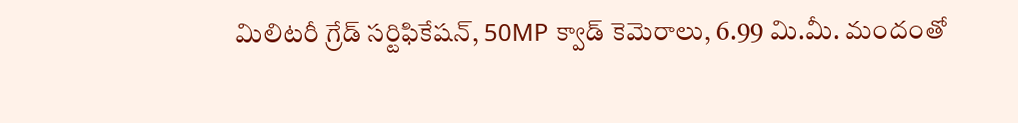మిలిటరీ గ్రేడ్ సర్టిఫికేషన్, 50MP క్వాడ్ కెమెరాలు, 6.99 మి.మీ. మందంతో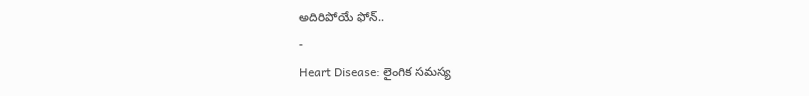అదిరిపోయే ఫోన్..
-
Heart Disease: లైంగిక సమస్య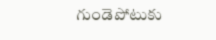గుండెపోటుకు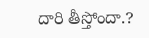దారి తీస్తోందా.?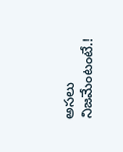అసలు నిజమేంటంటే.!